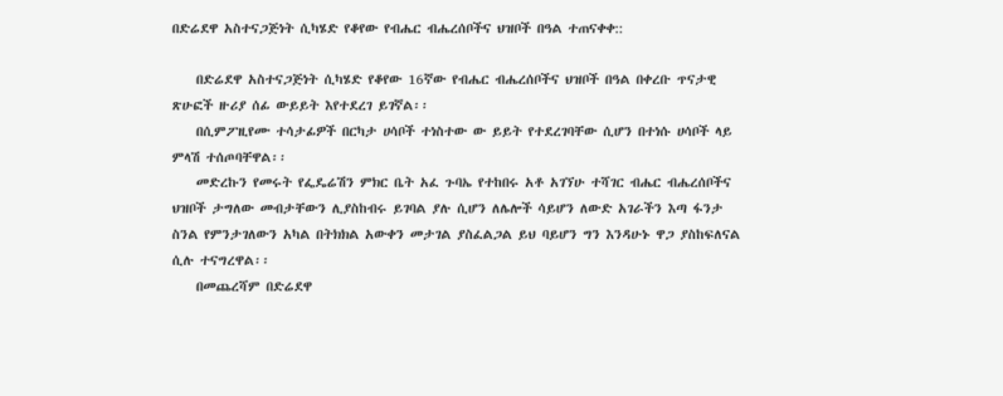በድሬደዋ አስተናጋጅነት ሲካሄድ የቆየው የብሔር ብሔረሰቦችና ህዝቦች በዓል ተጠናቀቀ::

    በድሬደዋ አስተናጋጅነት ሲካሄድ የቆየው 16ኛው የብሔር ብሔረሰቦችና ህዝቦች በዓል በቀረቡ ጥናታዊ ጽሁፎች ዙሪያ ሰፊ ውይይት እየተደረገ ይገኛል፡፡
    በሲምፖዚየሙ ተሳታፊዎች በርካታ ሀሳቦች ተነስተው ው ይይት የተደረገባቸው ሲሆን በተነሱ ሀሳቦች ላይ ምላሽ ተሰጦባቸዋል፡፡
    መድረኩን የመሩት የፌዴሬሽን ምክር ቤት አፈ ጉባኤ የተከበሩ አቶ አገኘሁ ተሻገር ብሔር ብሔረሰቦችና ህዝቦች ታግለው መብታቸውን ሊያስከብሩ ይገባል ያሉ ሲሆን ለሌሎች ሳይሆን ለውድ አገራችን እጣ ፋንታ ስንል የምንታገለውን አካል በትክክል አውቀን መታገል ያስፈልጋል ይህ ባይሆን ግን እንዳሁኑ ዋጋ ያስከፍለናል ሲሉ ተናግረዋል፡፡
    በመጨረሻም በድሬደዋ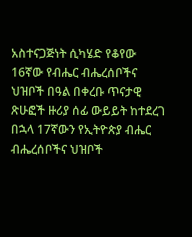አስተናጋጅነት ሲካሄድ የቆየው 16ኛው የብሔር ብሔረሰቦችና ህዝቦች በዓል በቀረቡ ጥናታዊ ጽሁፎች ዙሪያ ሰፊ ውይይት ከተደረገ በኋላ 17ኛውን የኢትዮጵያ ብሔር ብሔረሰቦችና ህዝቦች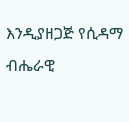እንዲያዘጋጅ የሲዳማ ብሔራዊ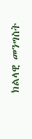ክልላዊ መንግስት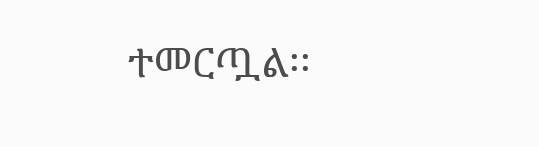ተመርጧል፡፡